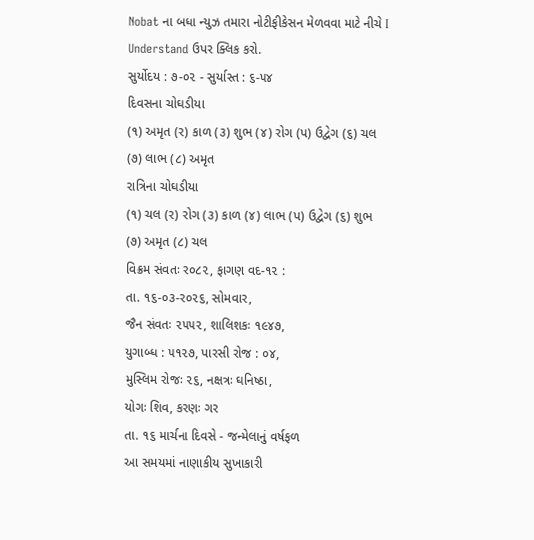Nobat ના બધા ન્યુઝ તમારા નોટીફીકેસન મેળવવા માટે નીચે I Understand ઉપર ક્લિક કરો.
સુર્યોદય : ૭-૦૨ - સુર્યાસ્ત : ૬-૫૪
દિવસના ચોઘડીયા
(૧) અમૃત (ર) કાળ (૩) શુભ (૪) રોગ (પ) ઉદ્વેગ (૬) ચલ (૭) લાભ (૮) અમૃત
રાત્રિના ચોઘડીયા
(૧) ચલ (ર) રોગ (૩) કાળ (૪) લાભ (પ) ઉદ્વેગ (૬) શુભ (૭) અમૃત (૮) ચલ
વિક્રમ સંવતઃ ર૦૮૨, ફાગણ વદ-૧૨ :
તા. ૧૬-૦૩-ર૦૨૬, સોમવાર,
જૈન સંવતઃ ૨૫૫૨, શાલિશકઃ ૧૯૪૭,
યુગાબ્ધ : ૫૧૨૭, પારસી રોજ : ૦૪,
મુસ્લિમ રોજઃ ૨૬, નક્ષત્રઃ ઘનિષ્ઠા,
યોગઃ શિવ, કરણઃ ગર
તા. ૧૬ માર્ચના દિવસે - જન્મેલાનું વર્ષફળ
આ સમયમાં નાણાકીય સુખાકારી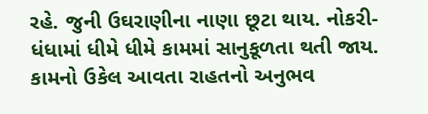રહે. જુની ઉઘરાણીના નાણા છૂટા થાય. નોકરી-ધંધામાં ધીમે ધીમે કામમાં સાનુકૂળતા થતી જાય. કામનો ઉકેલ આવતા રાહતનો અનુભવ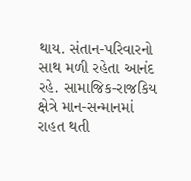થાય. સંતાન-પરિવારનો સાથ મળી રહેતા આનંદ રહે. સામાજિક-રાજકિય ક્ષેત્રે માન-સન્માનમાં રાહત થતી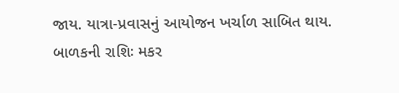જાય. યાત્રા-પ્રવાસનું આયોજન ખર્ચાળ સાબિત થાય.
બાળકની રાશિઃ મકર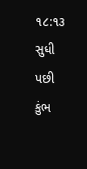૧૮:૧૩ સુધી પછી કુંભ